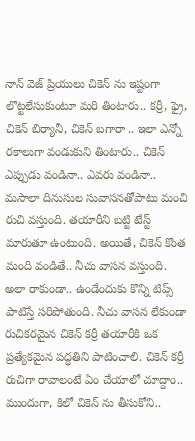నాన్ వెజ్ ప్రియులు చికెన్ ను ఇష్టంగా లొట్టలేసుకుంటూ మరి తింటారు.. కర్రీ, ఫ్రై, చికెన్ బిర్యానీ, చికెన్ బగారా .. ఇలా ఎన్నో రకాలుగా వండుకుని తింటారు.. చికెన్ ఎప్పుడు వండినా.. ఎవరు వండినా.. మసాలా దినుసుల సువాసనతోపాటు మంచి రుచి వస్తుంది. తయారీని బట్టి టేస్ట్ మారుతూ ఉంటుంది. అయితే, చికెన్ కొంత మంది వండితే.. నీచు వాసన వస్తుంది. అలా రాకుండా.. ఉండేందుకు కొన్ని టిప్స్ పాటిస్తే సరిపోతుంది. నీచు వాసన లేకుండా రుచికరమైన చికెన్ కర్రీ తయారీకి ఒక ప్రత్యేకమైన పద్ధతిని పాటించాలి. చికెన్ కర్రీ రుచిగా రావాలంటే ఏం చేయాలో చూద్దాం..
ముందుగా, కిలో చికెన్ ను తీసుకోని..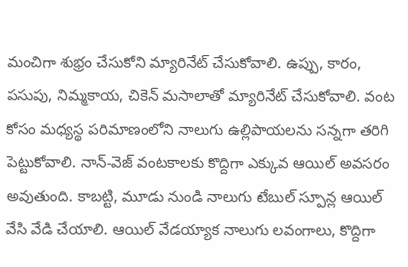మంచిగా శుభ్రం చేసుకోని మ్యారినేట్ చేసుకోవాలి. ఉప్పు, కారం, పసుపు, నిమ్మకాయ, చికెన్ మసాలాతో మ్యారినేట్ చేసుకోవాలి. వంట కోసం మధ్యస్థ పరిమాణంలోని నాలుగు ఉల్లిపాయలను సన్నగా తరిగి పెట్టుకోవాలి. నాన్-వెజ్ వంటకాలకు కొద్దిగా ఎక్కువ ఆయిల్ అవసరం అవుతుంది. కాబట్టి, మూడు నుండి నాలుగు టేబుల్ స్పూన్ల ఆయిల్ వేసి వేడి చేయాలి. ఆయిల్ వేడయ్యాక నాలుగు లవంగాలు, కొద్దిగా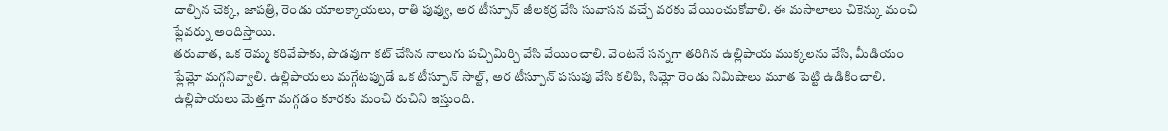దాల్చిన చెక్క, జాపత్రి, రెండు యాలక్కాయలు, రాతి పువ్వు, అర టీస్పూన్ జీలకర్ర వేసి సువాసన వచ్చే వరకు వేయించుకోవాలి. ఈ మసాలాలు చికెన్కు మంచి ఫ్లేవర్ను అందిస్తాయి.
తరువాత, ఒక రెమ్మ కరివేపాకు, పొడవుగా కట్ చేసిన నాలుగు పచ్చిమిర్చి వేసి వేయించాలి. వెంటనే సన్నగా తరిగిన ఉల్లిపాయ ముక్కలను వేసి, మీడియం ఫ్లేమ్లో మగ్గనివ్వాలి. ఉల్లిపాయలు మగ్గేటప్పుడే ఒక టీస్పూన్ సాల్ట్, అర టీస్పూన్ పసుపు వేసి కలిపి, సిమ్లో రెండు నిమిషాలు మూత పెట్టి ఉడికించాలి. ఉల్లిపాయలు మెత్తగా మగ్గడం కూరకు మంచి రుచిని ఇస్తుంది.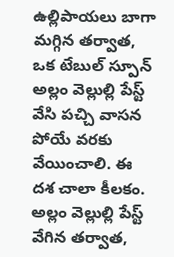ఉల్లిపాయలు బాగా మగ్గిన తర్వాత, ఒక టేబుల్ స్పూన్ అల్లం వెల్లుల్లి పేస్ట్ వేసి పచ్చి వాసన పోయే వరకు వేయించాలి. ఈ దశ చాలా కీలకం. అల్లం వెల్లుల్లి పేస్ట్ వేగిన తర్వాత,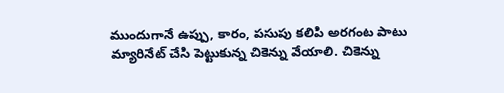ముందుగానే ఉప్పు, కారం, పసుపు కలిపి అరగంట పాటు మ్యారినేట్ చేసి పెట్టుకున్న చికెన్ను వేయాలి. చికెన్ను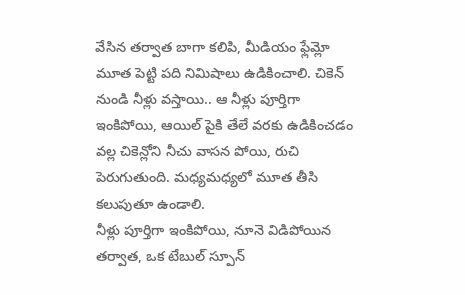వేసిన తర్వాత బాగా కలిపి, మీడియం ఫ్లేమ్లో మూత పెట్టి పది నిమిషాలు ఉడికించాలి. చికెన్ నుండి నీళ్లు వస్తాయి.. ఆ నీళ్లు పూర్తిగా ఇంకిపోయి, ఆయిల్ పైకి తేలే వరకు ఉడికించడం వల్ల చికెన్లోని నీచు వాసన పోయి, రుచి పెరుగుతుంది. మధ్యమధ్యలో మూత తీసి కలుపుతూ ఉండాలి.
నీళ్లు పూర్తిగా ఇంకిపోయి, నూనె విడిపోయిన తర్వాత, ఒక టేబుల్ స్పూన్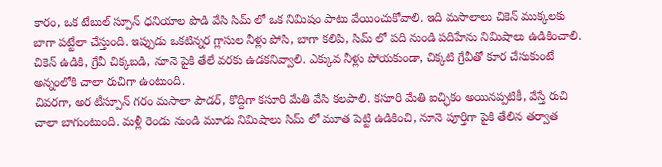కారం, ఒక టేబుల్ స్పూన్ ధనియాల పొడి వేసి సిమ్ లో ఒక నిమిషం పాటు వేయించుకోవాలి. ఇది మసాలాలు చికెన్ ముక్కలకు బాగా పట్టేలా చేస్తుంది. ఇప్పుడు ఒకటిన్నర గ్లాసుల నీళ్లు పోసి, బాగా కలిపి, సిమ్ లో పది నుండి పదిహేను నిమిషాలు ఉడికించాలి. చికెన్ ఉడికి, గ్రేవీ చిక్కబడి, నూనె పైకి తేలే వరకు ఉడకనివ్వాలి. ఎక్కువ నీళ్లు పోయకుండా, చిక్కటి గ్రేవీతో కూర చేసుకుంటే అన్నంలోకి చాలా రుచిగా ఉంటుంది.
చివరగా, అర టీస్పూన్ గరం మసాలా పౌడర్, కొద్దిగా కసూరి మేతి వేసి కలపాలి. కసూరి మేతి ఐచ్ఛికం అయినప్పటికీ, వేస్తే రుచి చాలా బాగుంటుంది. మళ్లీ రెండు నుండి మూడు నిమిషాలు సిమ్ లో మూత పెట్టి ఉడికించి, నూనె పూర్తిగా పైకి తేలిన తర్వాత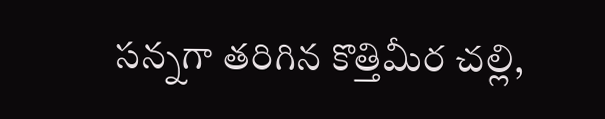సన్నగా తరిగిన కొత్తిమీర చల్లి,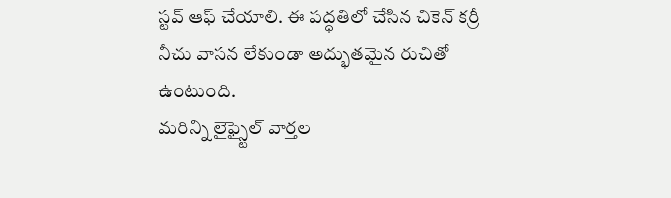స్టవ్ ఆఫ్ చేయాలి. ఈ పద్ధతిలో చేసిన చికెన్ కర్రీ నీచు వాసన లేకుండా అద్భుతమైన రుచితో ఉంటుంది.
మరిన్ని లైఫ్స్టైల్ వార్తల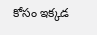కోసం ఇక్కడ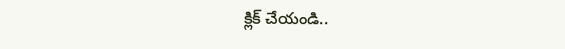క్లిక్ చేయండి..